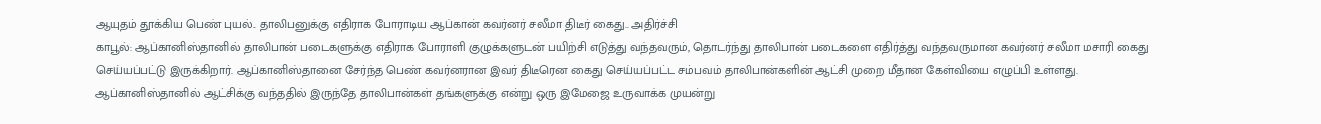ஆயுதம் தூக்கிய பெண் புயல்.. தாலிபனுக்கு எதிராக போராடிய ஆப்கான் கவர்னர் சலீமா திடீர் கைது.. அதிர்ச்சி
காபூல்: ஆப்கானிஸ்தானில் தாலிபான் படைகளுக்கு எதிராக போராளி குழுக்களுடன் பயிற்சி எடுத்து வந்தவரும், தொடர்ந்து தாலிபான் படைகளை எதிர்த்து வந்தவருமான கவர்னர் சலீமா மசாரி கைது செய்யப்பட்டு இருக்கிறார். ஆப்கானிஸ்தானை சேர்ந்த பெண் கவர்னரான இவர் திடீரென கைது செய்யப்பட்ட சம்பவம் தாலிபான்களின் ஆட்சி முறை மீதான கேள்வியை எழுப்பி உள்ளது.
ஆப்கானிஸ்தானில் ஆட்சிக்கு வந்ததில் இருந்தே தாலிபான்கள் தங்களுக்கு என்று ஒரு இமேஜை உருவாக்க முயன்று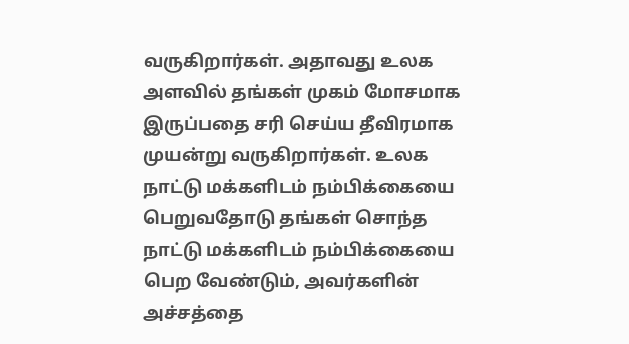வருகிறார்கள். அதாவது உலக அளவில் தங்கள் முகம் மோசமாக இருப்பதை சரி செய்ய தீவிரமாக முயன்று வருகிறார்கள். உலக நாட்டு மக்களிடம் நம்பிக்கையை பெறுவதோடு தங்கள் சொந்த நாட்டு மக்களிடம் நம்பிக்கையை பெற வேண்டும், அவர்களின் அச்சத்தை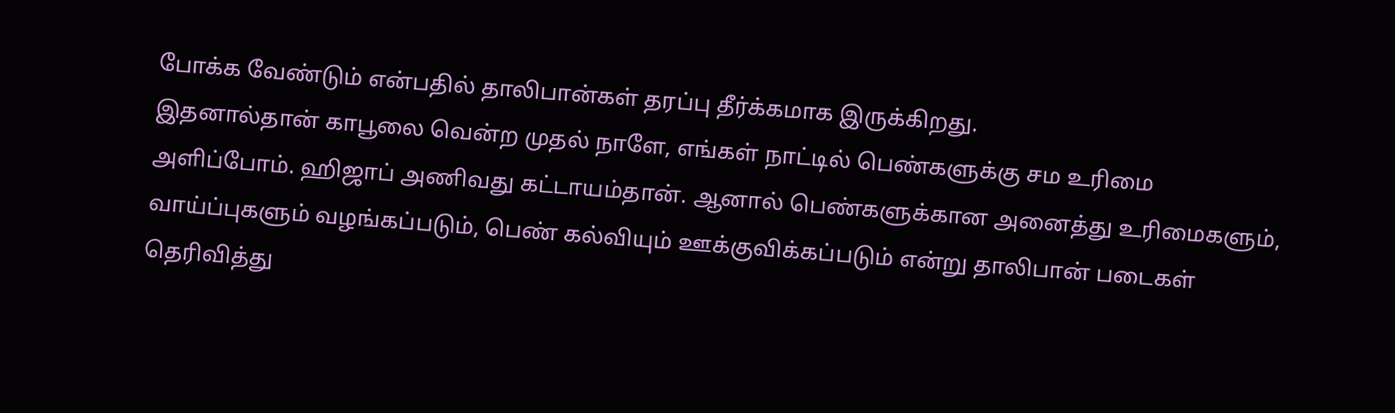போக்க வேண்டும் என்பதில் தாலிபான்கள் தரப்பு தீர்க்கமாக இருக்கிறது.
இதனால்தான் காபூலை வென்ற முதல் நாளே, எங்கள் நாட்டில் பெண்களுக்கு சம உரிமை அளிப்போம். ஹிஜாப் அணிவது கட்டாயம்தான். ஆனால் பெண்களுக்கான அனைத்து உரிமைகளும், வாய்ப்புகளும் வழங்கப்படும், பெண் கல்வியும் ஊக்குவிக்கப்படும் என்று தாலிபான் படைகள் தெரிவித்து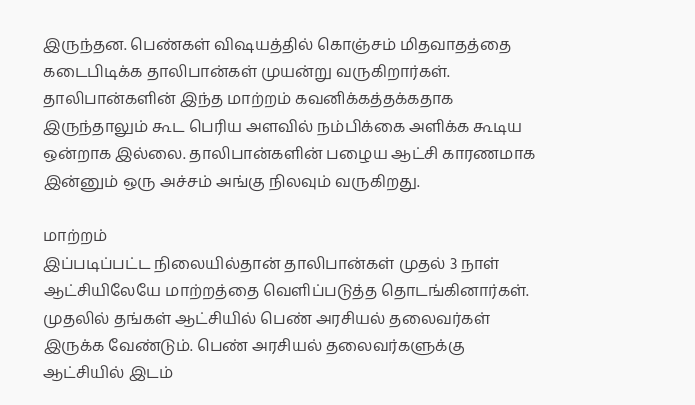இருந்தன. பெண்கள் விஷயத்தில் கொஞ்சம் மிதவாதத்தை கடைபிடிக்க தாலிபான்கள் முயன்று வருகிறார்கள். தாலிபான்களின் இந்த மாற்றம் கவனிக்கத்தக்கதாக இருந்தாலும் கூட பெரிய அளவில் நம்பிக்கை அளிக்க கூடிய ஒன்றாக இல்லை. தாலிபான்களின் பழைய ஆட்சி காரணமாக இன்னும் ஒரு அச்சம் அங்கு நிலவும் வருகிறது.

மாற்றம்
இப்படிப்பட்ட நிலையில்தான் தாலிபான்கள் முதல் 3 நாள் ஆட்சியிலேயே மாற்றத்தை வெளிப்படுத்த தொடங்கினார்கள். முதலில் தங்கள் ஆட்சியில் பெண் அரசியல் தலைவர்கள் இருக்க வேண்டும். பெண் அரசியல் தலைவர்களுக்கு ஆட்சியில் இடம்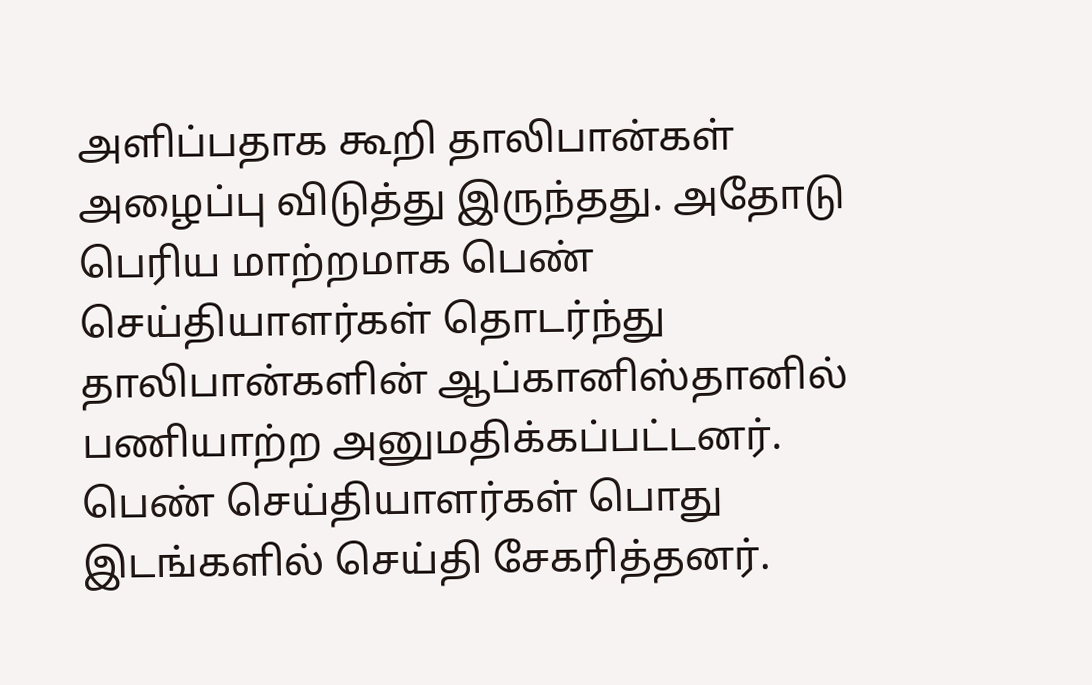அளிப்பதாக கூறி தாலிபான்கள் அழைப்பு விடுத்து இருந்தது. அதோடு பெரிய மாற்றமாக பெண் செய்தியாளர்கள் தொடர்ந்து தாலிபான்களின் ஆப்கானிஸ்தானில் பணியாற்ற அனுமதிக்கப்பட்டனர். பெண் செய்தியாளர்கள் பொது இடங்களில் செய்தி சேகரித்தனர்.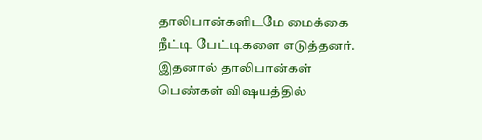தாலிபான்களிடமே மைக்கை நீட்டி பேட்டிகளை எடுத்தனர். இதனால் தாலிபான்கள் பெண்கள் விஷயத்தில்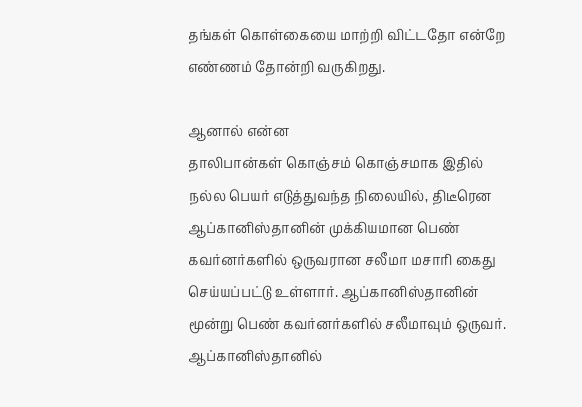தங்கள் கொள்கையை மாற்றி விட்டதோ என்றே எண்ணம் தோன்றி வருகிறது.

ஆனால் என்ன
தாலிபான்கள் கொஞ்சம் கொஞ்சமாக இதில் நல்ல பெயர் எடுத்துவந்த நிலையில், திடீரென ஆப்கானிஸ்தானின் முக்கியமான பெண் கவர்னர்களில் ஒருவரான சலீமா மசாரி கைது செய்யப்பட்டு உள்ளார். ஆப்கானிஸ்தானின் மூன்று பெண் கவர்னர்களில் சலீமாவும் ஒருவர். ஆப்கானிஸ்தானில்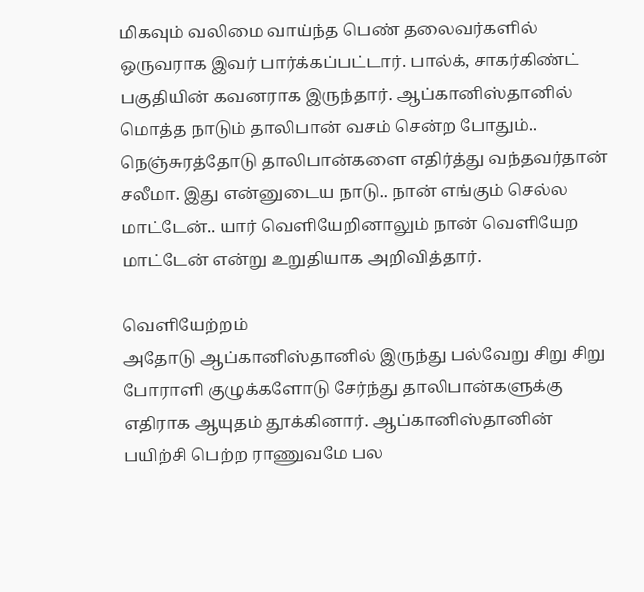மிகவும் வலிமை வாய்ந்த பெண் தலைவர்களில் ஒருவராக இவர் பார்க்கப்பட்டார். பால்க், சாகர்கிண்ட் பகுதியின் கவனராக இருந்தார். ஆப்கானிஸ்தானில் மொத்த நாடும் தாலிபான் வசம் சென்ற போதும்.. நெஞ்சுரத்தோடு தாலிபான்களை எதிர்த்து வந்தவர்தான் சலீமா. இது என்னுடைய நாடு.. நான் எங்கும் செல்ல மாட்டேன்.. யார் வெளியேறினாலும் நான் வெளியேற மாட்டேன் என்று உறுதியாக அறிவித்தார்.

வெளியேற்றம்
அதோடு ஆப்கானிஸ்தானில் இருந்து பல்வேறு சிறு சிறு போராளி குழுக்களோடு சேர்ந்து தாலிபான்களுக்கு எதிராக ஆயுதம் தூக்கினார். ஆப்கானிஸ்தானின் பயிற்சி பெற்ற ராணுவமே பல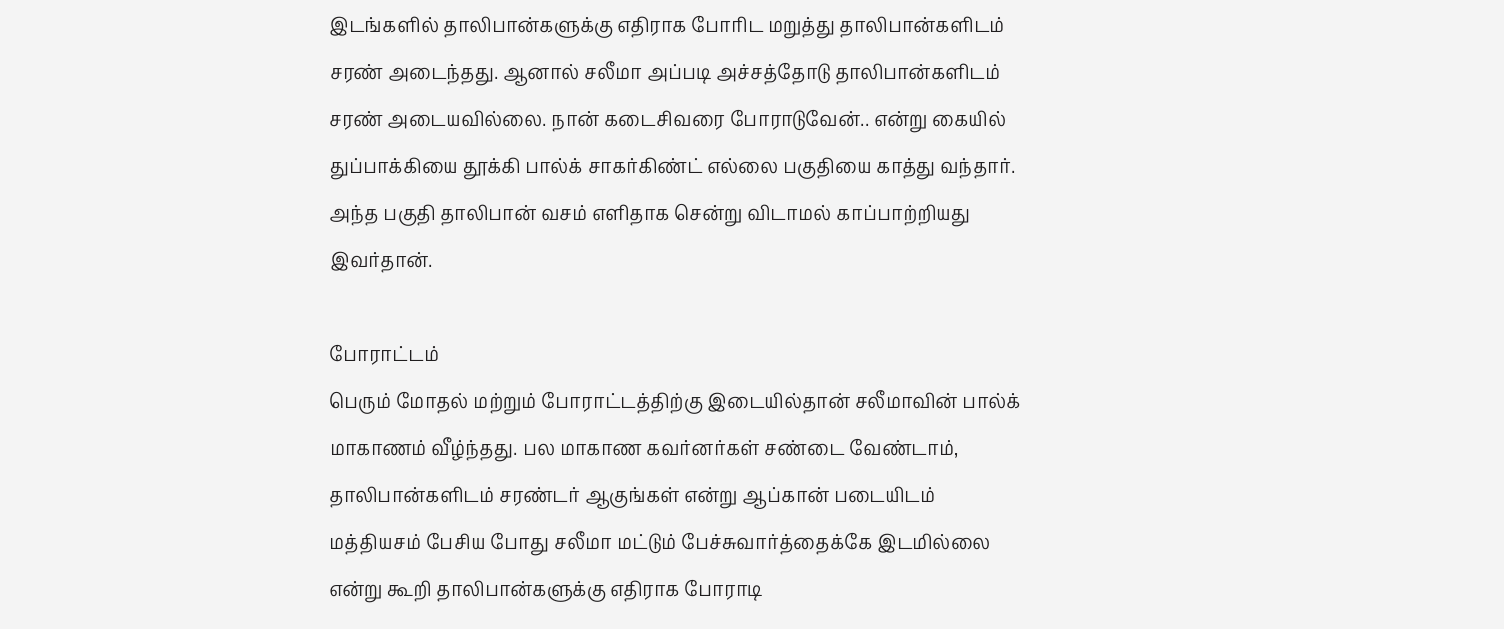இடங்களில் தாலிபான்களுக்கு எதிராக போரிட மறுத்து தாலிபான்களிடம் சரண் அடைந்தது. ஆனால் சலீமா அப்படி அச்சத்தோடு தாலிபான்களிடம் சரண் அடையவில்லை. நான் கடைசிவரை போராடுவேன்.. என்று கையில் துப்பாக்கியை தூக்கி பால்க் சாகர்கிண்ட் எல்லை பகுதியை காத்து வந்தார். அந்த பகுதி தாலிபான் வசம் எளிதாக சென்று விடாமல் காப்பாற்றியது இவர்தான்.

போராட்டம்
பெரும் மோதல் மற்றும் போராட்டத்திற்கு இடையில்தான் சலீமாவின் பால்க் மாகாணம் வீழ்ந்தது. பல மாகாண கவர்னர்கள் சண்டை வேண்டாம், தாலிபான்களிடம் சரண்டர் ஆகுங்கள் என்று ஆப்கான் படையிடம் மத்தியசம் பேசிய போது சலீமா மட்டும் பேச்சுவார்த்தைக்கே இடமில்லை என்று கூறி தாலிபான்களுக்கு எதிராக போராடி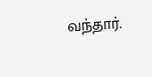வந்தார்.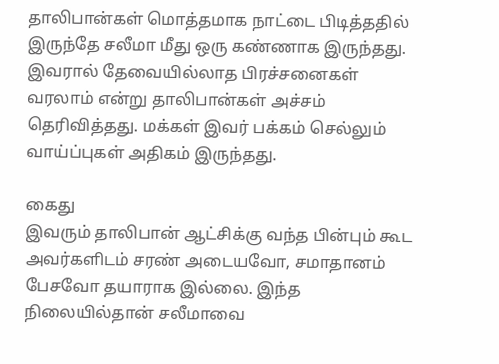தாலிபான்கள் மொத்தமாக நாட்டை பிடித்ததில் இருந்தே சலீமா மீது ஒரு கண்ணாக இருந்தது. இவரால் தேவையில்லாத பிரச்சனைகள் வரலாம் என்று தாலிபான்கள் அச்சம் தெரிவித்தது. மக்கள் இவர் பக்கம் செல்லும் வாய்ப்புகள் அதிகம் இருந்தது.

கைது
இவரும் தாலிபான் ஆட்சிக்கு வந்த பின்பும் கூட அவர்களிடம் சரண் அடையவோ, சமாதானம் பேசவோ தயாராக இல்லை. இந்த நிலையில்தான் சலீமாவை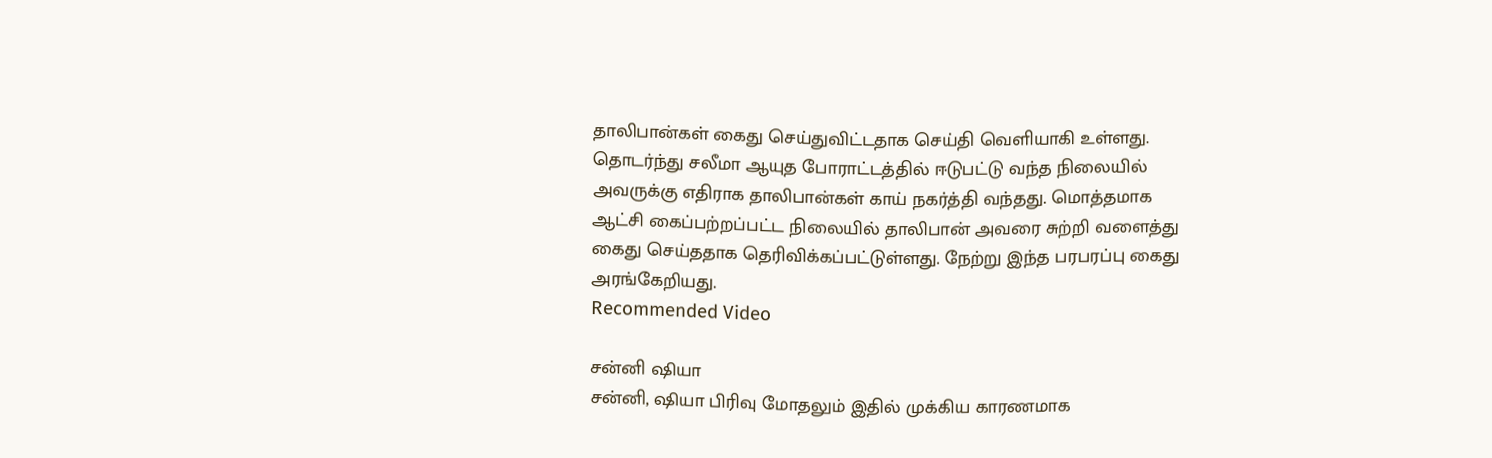தாலிபான்கள் கைது செய்துவிட்டதாக செய்தி வெளியாகி உள்ளது. தொடர்ந்து சலீமா ஆயுத போராட்டத்தில் ஈடுபட்டு வந்த நிலையில் அவருக்கு எதிராக தாலிபான்கள் காய் நகர்த்தி வந்தது. மொத்தமாக ஆட்சி கைப்பற்றப்பட்ட நிலையில் தாலிபான் அவரை சுற்றி வளைத்து கைது செய்ததாக தெரிவிக்கப்பட்டுள்ளது. நேற்று இந்த பரபரப்பு கைது அரங்கேறியது.
Recommended Video

சன்னி ஷியா
சன்னி, ஷியா பிரிவு மோதலும் இதில் முக்கிய காரணமாக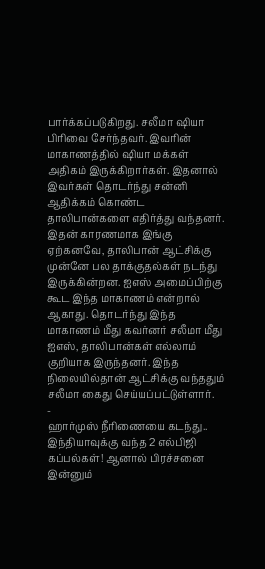பார்க்கப்படுகிறது. சலீமா ஷியா பிரிவை சேர்ந்தவர். இவரின் மாகாணத்தில் ஷியா மக்கள் அதிகம் இருக்கிறார்கள். இதனால் இவர்கள் தொடர்ந்து சன்னி ஆதிக்கம் கொண்ட தாலிபான்களை எதிர்த்து வந்தனர். இதன் காரணமாக இங்கு ஏற்கனவே, தாலிபான் ஆட்சிக்கு முன்னே பல தாக்குதல்கள் நடந்து இருக்கின்றன. ஐஎஸ் அமைப்பிற்கு கூட இந்த மாகாணம் என்றால் ஆகாது. தொடர்ந்து இந்த மாகாணம் மீது கவர்னர் சலீமா மீது ஐஎஸ், தாலிபான்கள் எல்லாம் குறியாக இருந்தனர். இந்த நிலையில்தான் ஆட்சிக்கு வந்ததும் சலீமா கைது செய்யப்பட்டுள்ளார்.
-
ஹார்முஸ் நீரிணையை கடந்து.. இந்தியாவுக்கு வந்த 2 எல்பிஜி கப்பல்கள்! ஆனால் பிரச்சனை இன்னும்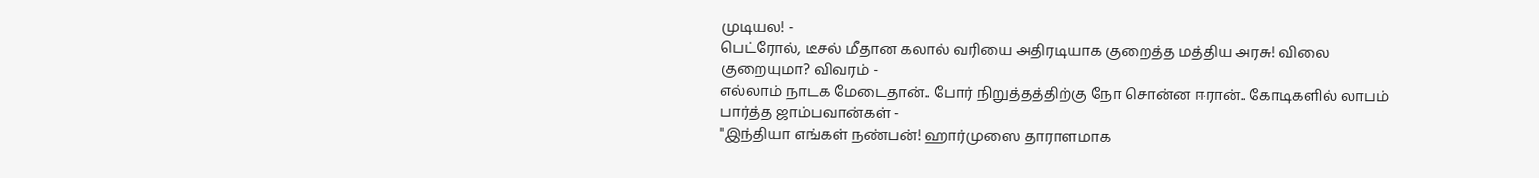முடியல! -
பெட்ரோல், டீசல் மீதான கலால் வரியை அதிரடியாக குறைத்த மத்திய அரசு! விலை குறையுமா? விவரம் -
எல்லாம் நாடக மேடைதான்.. போர் நிறுத்தத்திற்கு நோ சொன்ன ஈரான்.. கோடிகளில் லாபம் பார்த்த ஜாம்பவான்கள் -
"இந்தியா எங்கள் நண்பன்! ஹார்முஸை தாராளமாக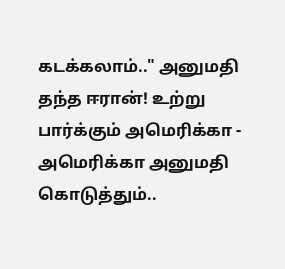கடக்கலாம்.." அனுமதி தந்த ஈரான்! உற்று பார்க்கும் அமெரிக்கா -
அமெரிக்கா அனுமதி கொடுத்தும்..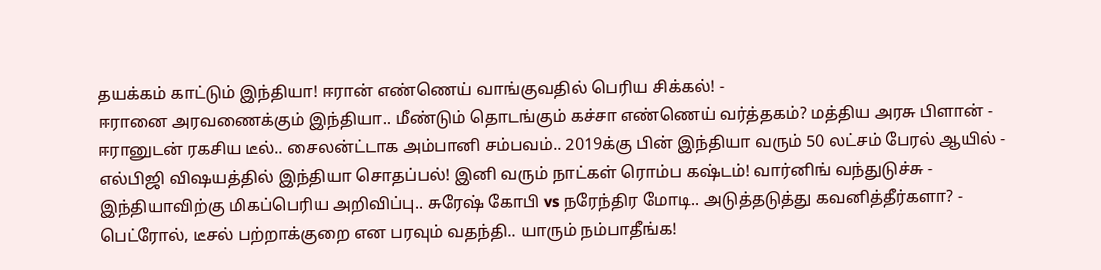தயக்கம் காட்டும் இந்தியா! ஈரான் எண்ணெய் வாங்குவதில் பெரிய சிக்கல்! -
ஈரானை அரவணைக்கும் இந்தியா.. மீண்டும் தொடங்கும் கச்சா எண்ணெய் வர்த்தகம்? மத்திய அரசு பிளான் -
ஈரானுடன் ரகசிய டீல்.. சைலன்ட்டாக அம்பானி சம்பவம்.. 2019க்கு பின் இந்தியா வரும் 50 லட்சம் பேரல் ஆயில் -
எல்பிஜி விஷயத்தில் இந்தியா சொதப்பல்! இனி வரும் நாட்கள் ரொம்ப கஷ்டம்! வார்னிங் வந்துடுச்சு -
இந்தியாவிற்கு மிகப்பெரிய அறிவிப்பு.. சுரேஷ் கோபி vs நரேந்திர மோடி.. அடுத்தடுத்து கவனித்தீர்களா? -
பெட்ரோல், டீசல் பற்றாக்குறை என பரவும் வதந்தி.. யாரும் நம்பாதீங்க!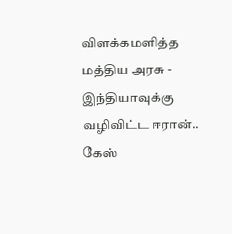விளக்கமளித்த மத்திய அரசு -
இந்தியாவுக்கு வழிவிட்ட ஈரான்.. கேஸ்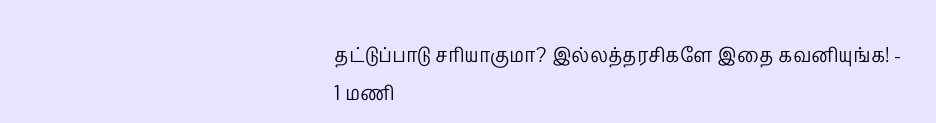தட்டுப்பாடு சரியாகுமா? இல்லத்தரசிகளே இதை கவனியுங்க! -
1 மணி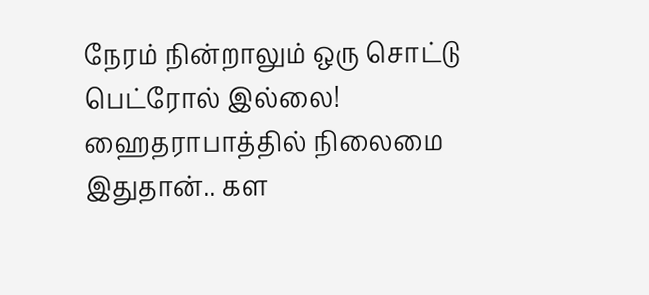நேரம் நின்றாலும் ஒரு சொட்டு பெட்ரோல் இல்லை! ஹைதராபாத்தில் நிலைமை இதுதான்.. கள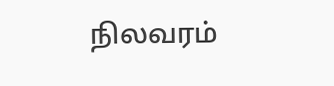நிலவரம்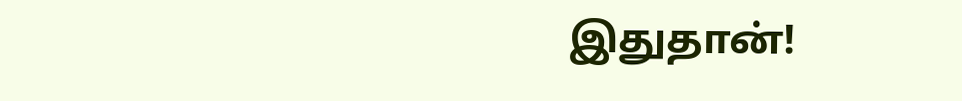இதுதான்!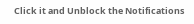Click it and Unblock the Notifications